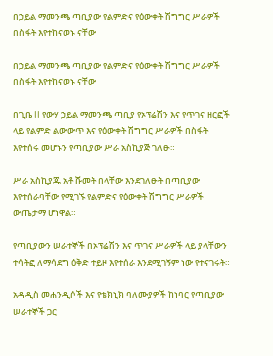በኃይል ማመንጫ ጣቢያው የልምድና የዕውቀት ሽግግር ሥራዎች በስፋት እየተከናወኑ ናቸው

በኃይል ማመንጫ ጣቢያው የልምድና የዕውቀት ሽግግር ሥራዎች በስፋት እየተከናወኑ ናቸው

በጊቤ II የውሃ ኃይል ማመንጫ ጣቢያ የኦፕሬሽን እና የጥገና ዘርፎች ላይ የልምድ ልውውጥ እና የዕውቀት ሽግግር ሥራዎች በስፋት እየተሰሩ መሆኑን የጣቢያው ሥራ አስኪያጅ ገለፁ።

ሥራ አስኪያጁ አቶ ሹመት በላቸው እንደገለፁት በጣቢያው እየተሰራባቸው የሚገኙ የልምድና የዕውቀት ሽግግር ሥራዎች ውጤታማ ሆነዋል።

የጣቢያውን ሠራተኞች በኦፕሬሽን እና ጥገና ሥራዎች ላይ ያላቸውን ተሳትፎ ለማሳደግ ዕቅድ ተይዞ እየተሰራ እንደሚገኝም ነው የተናገሩት።

አዳዲስ መሐንዲሶች እና የቴክኒክ ባለሙያዎች ከነባር የጣቢያው ሠራተኞች ጋር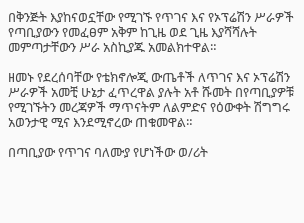በቅንጅት እያከናወኗቸው የሚገኙ የጥገና እና የኦፕሬሽን ሥራዎች የጣቢያውን የመፈፀም አቅም ከጊዜ ወደ ጊዜ እያሻሻሉት መምጣታቸውን ሥራ አስኪያጁ አመልክተዋል።

ዘመኑ የደረሰባቸው የቴክኖሎጂ ውጤቶች ለጥገና እና ኦፕሬሽን ሥራዎች አመቺ ሁኔታ ፈጥረዋል ያሉት አቶ ሹመት በየጣቢያዎቹ የሚገኙትን መረጃዎች ማጥናትም ለልምድና የዕውቀት ሽግግሩ አወንታዊ ሚና እንደሚኖረው ጠቁመዋል።

በጣቢያው የጥገና ባለሙያ የሆነችው ወ/ሪት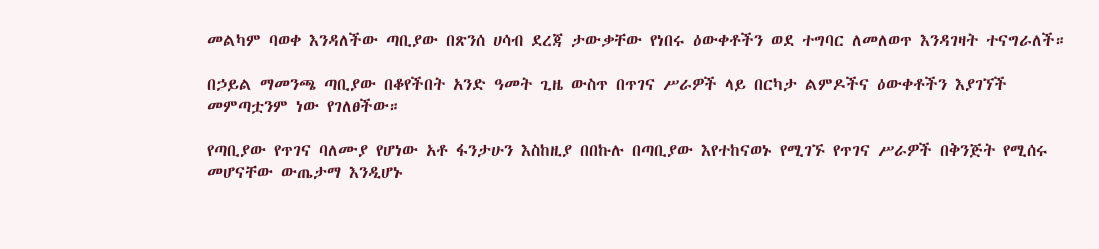መልካም ባወቀ እንዳለችው ጣቢያው በጽንሰ ሀሳብ ደረጃ ታውቃቸው የነበሩ ዕውቀቶችን ወደ ተግባር ለመለወጥ እንዳገዛት ተናግራለች።

በኃይል ማመንጫ ጣቢያው በቆየችበት አንድ ዓመት ጊዜ ውስጥ በጥገና ሥራዎች ላይ በርካታ ልምዶችና ዕውቀቶችን እያገኘች መምጣቷንም ነው የገለፀችው።

የጣቢያው የጥገና ባለሙያ የሆነው አቶ ፋንታሁን እስከዚያ በበኩሉ በጣቢያው እየተከናወኑ የሚገኙ የጥገና ሥራዎች በቅንጅት የሚሰሩ መሆናቸው ውጤታማ እንዲሆኑ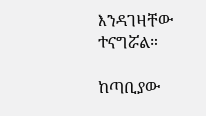እንዳገዛቸው ተናግሯል።

ከጣቢያው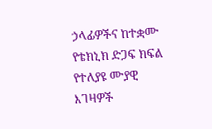ኃላፊዎችና ከተቋሙ የቴክኒክ ድጋፍ ክፍል የተለያዩ ሙያዊ እገዛዎች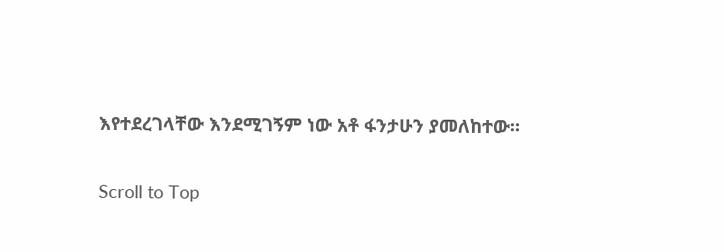እየተደረገላቸው እንደሚገኝም ነው አቶ ፋንታሁን ያመለከተው።

Scroll to Top